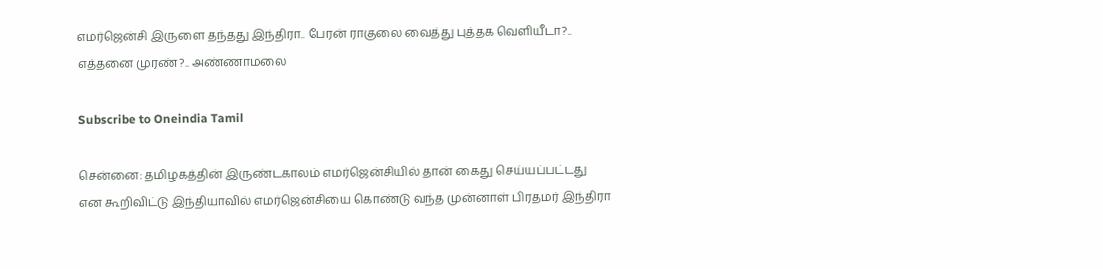எமர்ஜென்சி இருளை தந்தது இந்திரா.. பேரன் ராகுலை வைத்து புத்தக வெளியீடா?.. எத்தனை முரண்?.. அண்ணாமலை

Subscribe to Oneindia Tamil

சென்னை: தமிழகத்தின் இருண்டகாலம் எமர்ஜென்சியில் தான் கைது செய்யப்பட்டது என கூறிவிட்டு இந்தியாவில் எமர்ஜென்சியை கொண்டு வந்த முன்னாள் பிரதமர் இந்திரா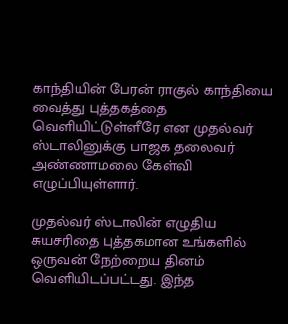காந்தியின் பேரன் ராகுல் காந்தியை வைத்து புத்தகத்தை வெளியிட்டுள்ளீரே என முதல்வர் ஸ்டாலினுக்கு பாஜக தலைவர் அண்ணாமலை கேள்வி எழுப்பியுள்ளார்.

முதல்வர் ஸ்டாலின் எழுதிய சுயசரிதை புத்தகமான உங்களில் ஒருவன் நேற்றைய தினம் வெளியிடப்பட்டது. இந்த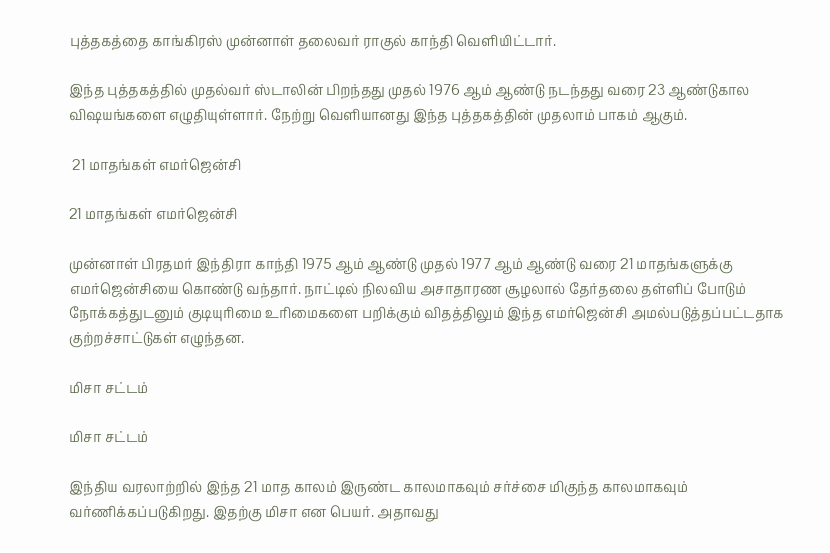புத்தகத்தை காங்கிரஸ் முன்னாள் தலைவர் ராகுல் காந்தி வெளியிட்டார்.

இந்த புத்தகத்தில் முதல்வர் ஸ்டாலின் பிறந்தது முதல் 1976 ஆம் ஆண்டு நடந்தது வரை 23 ஆண்டுகால விஷயங்களை எழுதியுள்ளார். நேற்று வெளியானது இந்த புத்தகத்தின் முதலாம் பாகம் ஆகும்.

 21 மாதங்கள் எமர்ஜென்சி

21 மாதங்கள் எமர்ஜென்சி

முன்னாள் பிரதமர் இந்திரா காந்தி 1975 ஆம் ஆண்டு முதல் 1977 ஆம் ஆண்டு வரை 21 மாதங்களுக்கு எமர்ஜென்சியை கொண்டு வந்தார். நாட்டில் நிலவிய அசாதாரண சூழலால் தேர்தலை தள்ளிப் போடும் நோக்கத்துடனும் குடியுரிமை உரிமைகளை பறிக்கும் விதத்திலும் இந்த எமர்ஜென்சி அமல்படுத்தப்பட்டதாக குற்றச்சாட்டுகள் எழுந்தன.

மிசா சட்டம்

மிசா சட்டம்

இந்திய வரலாற்றில் இந்த 21 மாத காலம் இருண்ட காலமாகவும் சர்ச்சை மிகுந்த காலமாகவும் வர்ணிக்கப்படுகிறது. இதற்கு மிசா என பெயர். அதாவது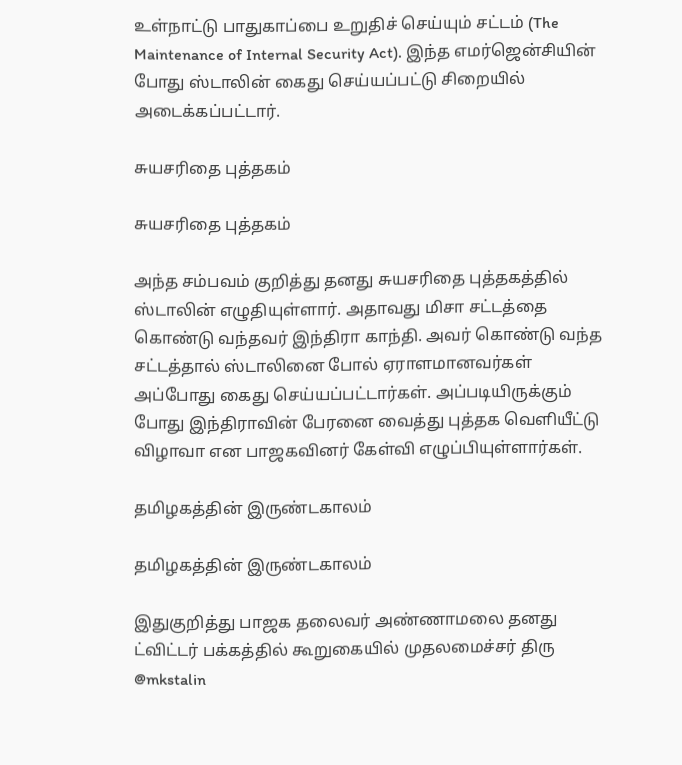உள்நாட்டு பாதுகாப்பை உறுதிச் செய்யும் சட்டம் (The Maintenance of Internal Security Act). இந்த எமர்ஜென்சியின் போது ஸ்டாலின் கைது செய்யப்பட்டு சிறையில் அடைக்கப்பட்டார்.

சுயசரிதை புத்தகம்

சுயசரிதை புத்தகம்

அந்த சம்பவம் குறித்து தனது சுயசரிதை புத்தகத்தில் ஸ்டாலின் எழுதியுள்ளார். அதாவது மிசா சட்டத்தை கொண்டு வந்தவர் இந்திரா காந்தி. அவர் கொண்டு வந்த சட்டத்தால் ஸ்டாலினை போல் ஏராளமானவர்கள் அப்போது கைது செய்யப்பட்டார்கள். அப்படியிருக்கும் போது இந்திராவின் பேரனை வைத்து புத்தக வெளியீட்டு விழாவா என பாஜகவினர் கேள்வி எழுப்பியுள்ளார்கள்.

தமிழகத்தின் இருண்டகாலம்

தமிழகத்தின் இருண்டகாலம்

இதுகுறித்து பாஜக தலைவர் அண்ணாமலை தனது ட்விட்டர் பக்கத்தில் கூறுகையில் முதலமைச்சர் திரு @mkstalin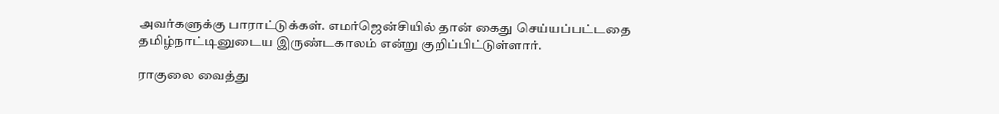அவர்களுக்கு பாராட்டுக்கள். எமர்ஜென்சியில் தான் கைது செய்யப்பட்டதை தமிழ்நாட்டினுடைய இருண்டகாலம் என்று குறிப்பிட்டுள்ளார்.

ராகுலை வைத்து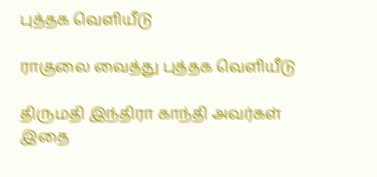புத்தக வெளியீடு

ராகுலை வைத்து புத்தக வெளியீடு

திருமதி இந்திரா காந்தி அவர்கள் இதை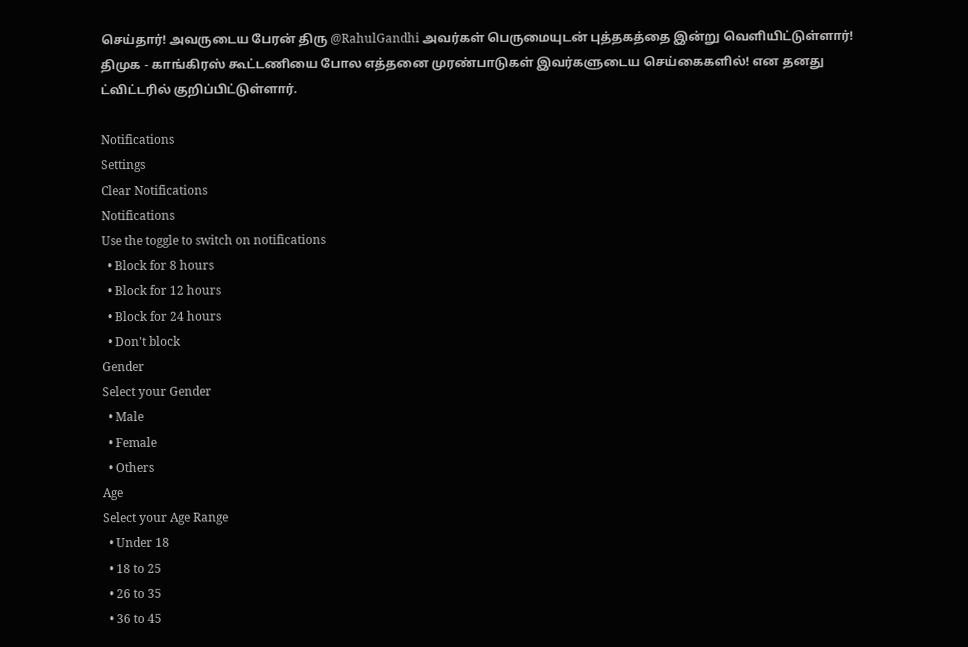செய்தார்! அவருடைய பேரன் திரு @RahulGandhi அவர்கள் பெருமையுடன் புத்தகத்தை இன்று வெளியிட்டுள்ளார்! திமுக - காங்கிரஸ் கூட்டணியை போல எத்தனை முரண்பாடுகள் இவர்களுடைய செய்கைகளில்! என தனது ட்விட்டரில் குறிப்பிட்டுள்ளார்.

Notifications
Settings
Clear Notifications
Notifications
Use the toggle to switch on notifications
  • Block for 8 hours
  • Block for 12 hours
  • Block for 24 hours
  • Don't block
Gender
Select your Gender
  • Male
  • Female
  • Others
Age
Select your Age Range
  • Under 18
  • 18 to 25
  • 26 to 35
  • 36 to 45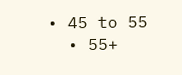• 45 to 55
  • 55+